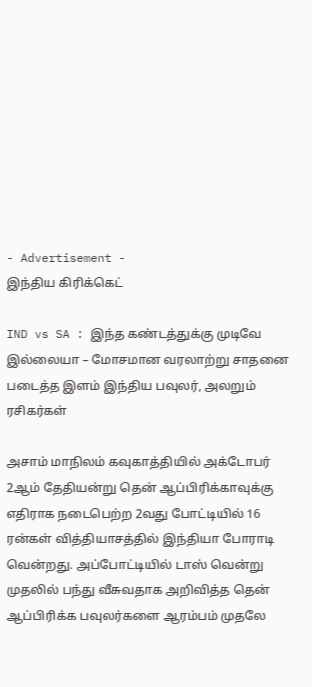- Advertisement -
இந்திய கிரிக்கெட்

IND vs SA : இந்த கண்டத்துக்கு முடிவே இல்லையா – மோசமான வரலாற்று சாதனை படைத்த இளம் இந்திய பவுலர், அலறும் ரசிகர்கள்

அசாம் மாநிலம் கவுகாத்தியில் அக்டோபர் 2ஆம் தேதியன்று தென் ஆப்பிரிக்காவுக்கு எதிராக நடைபெற்ற 2வது போட்டியில் 16 ரன்கள் வித்தியாசத்தில் இந்தியா போராடி வென்றது. அப்போட்டியில் டாஸ் வென்று முதலில் பந்து வீசுவதாக அறிவித்த தென் ஆப்பிரிக்க பவுலர்களை ஆரம்பம் முதலே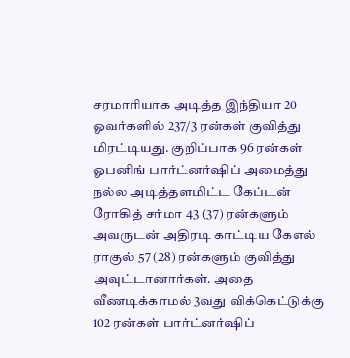சரமாரியாக அடித்த இந்தியா 20 ஓவர்களில் 237/3 ரன்கள் குவித்து மிரட்டியது. குறிப்பாக 96 ரன்கள் ஓபனிங் பார்ட்னர்ஷிப் அமைத்து நல்ல அடித்தளமிட்ட கேப்டன் ரோகித் சர்மா 43 (37) ரன்களும் அவருடன் அதிரடி காட்டிய கேஎல் ராகுல் 57 (28) ரன்களும் குவித்து அவுட்டானார்கள். அதை வீணடிக்காமல் 3வது விக்கெட்டுக்கு 102 ரன்கள் பார்ட்னர்ஷிப்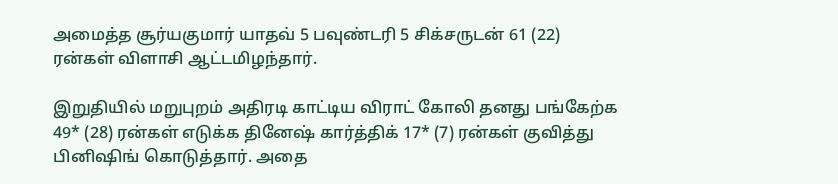அமைத்த சூர்யகுமார் யாதவ் 5 பவுண்டரி 5 சிக்சருடன் 61 (22) ரன்கள் விளாசி ஆட்டமிழந்தார்.

இறுதியில் மறுபுறம் அதிரடி காட்டிய விராட் கோலி தனது பங்கேற்க 49* (28) ரன்கள் எடுக்க தினேஷ் கார்த்திக் 17* (7) ரன்கள் குவித்து பினிஷிங் கொடுத்தார். அதை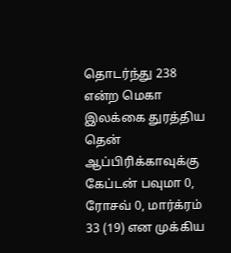தொடர்ந்து 238 என்ற மெகா இலக்கை துரத்திய தென் ஆப்பிரிக்காவுக்கு கேப்டன் பவுமா 0, ரோசவ் 0, மார்க்ரம் 33 (19) என முக்கிய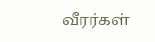வீரர்கள்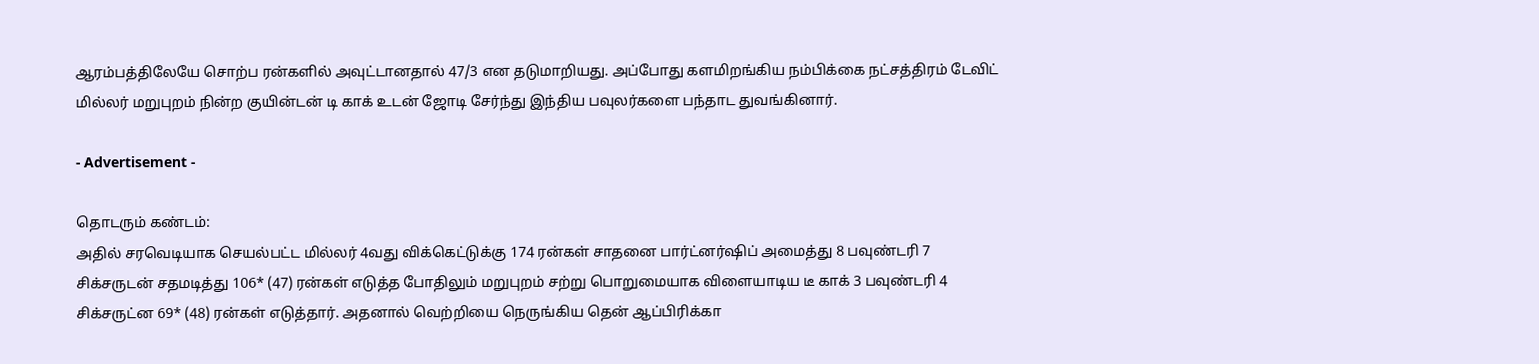ஆரம்பத்திலேயே சொற்ப ரன்களில் அவுட்டானதால் 47/3 என தடுமாறியது. அப்போது களமிறங்கிய நம்பிக்கை நட்சத்திரம் டேவிட் மில்லர் மறுபுறம் நின்ற குயின்டன் டி காக் உடன் ஜோடி சேர்ந்து இந்திய பவுலர்களை பந்தாட துவங்கினார்.

- Advertisement -

தொடரும் கண்டம்:
அதில் சரவெடியாக செயல்பட்ட மில்லர் 4வது விக்கெட்டுக்கு 174 ரன்கள் சாதனை பார்ட்னர்ஷிப் அமைத்து 8 பவுண்டரி 7 சிக்சருடன் சதமடித்து 106* (47) ரன்கள் எடுத்த போதிலும் மறுபுறம் சற்று பொறுமையாக விளையாடிய டீ காக் 3 பவுண்டரி 4 சிக்சருட்ன 69* (48) ரன்கள் எடுத்தார். அதனால் வெற்றியை நெருங்கிய தென் ஆப்பிரிக்கா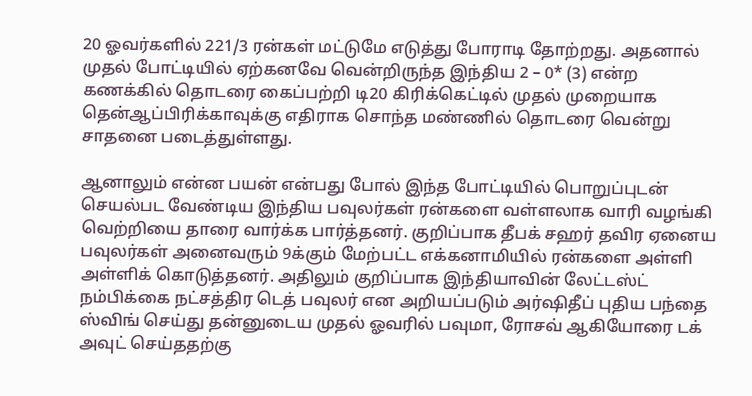20 ஓவர்களில் 221/3 ரன்கள் மட்டுமே எடுத்து போராடி தோற்றது. அதனால் முதல் போட்டியில் ஏற்கனவே வென்றிருந்த இந்திய 2 – 0* (3) என்ற கணக்கில் தொடரை கைப்பற்றி டி20 கிரிக்கெட்டில் முதல் முறையாக தென்ஆப்பிரிக்காவுக்கு எதிராக சொந்த மண்ணில் தொடரை வென்று சாதனை படைத்துள்ளது.

ஆனாலும் என்ன பயன் என்பது போல் இந்த போட்டியில் பொறுப்புடன் செயல்பட வேண்டிய இந்திய பவுலர்கள் ரன்களை வள்ளலாக வாரி வழங்கி வெற்றியை தாரை வார்க்க பார்த்தனர். குறிப்பாக தீபக் சஹர் தவிர ஏனைய பவுலர்கள் அனைவரும் 9க்கும் மேற்பட்ட எக்கனாமியில் ரன்களை அள்ளி அள்ளிக் கொடுத்தனர். அதிலும் குறிப்பாக இந்தியாவின் லேட்டஸ்ட் நம்பிக்கை நட்சத்திர டெத் பவுலர் என அறியப்படும் அர்ஷிதீப் புதிய பந்தை ஸ்விங் செய்து தன்னுடைய முதல் ஓவரில் பவுமா, ரோசவ் ஆகியோரை டக் அவுட் செய்ததற்கு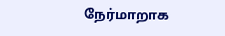நேர்மாறாக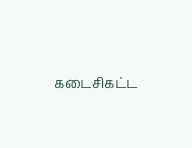கடைசிகட்ட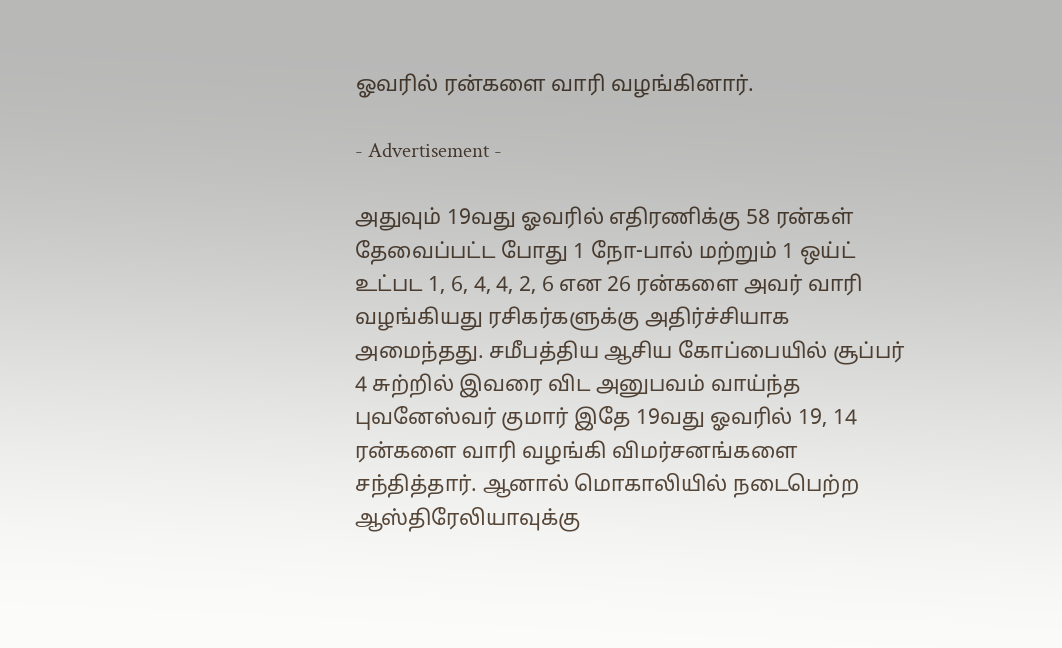ஓவரில் ரன்களை வாரி வழங்கினார்.

- Advertisement -

அதுவும் 19வது ஓவரில் எதிரணிக்கு 58 ரன்கள் தேவைப்பட்ட போது 1 நோ-பால் மற்றும் 1 ஒய்ட் உட்பட 1, 6, 4, 4, 2, 6 என 26 ரன்களை அவர் வாரி வழங்கியது ரசிகர்களுக்கு அதிர்ச்சியாக அமைந்தது. சமீபத்திய ஆசிய கோப்பையில் சூப்பர் 4 சுற்றில் இவரை விட அனுபவம் வாய்ந்த புவனேஸ்வர் குமார் இதே 19வது ஓவரில் 19, 14 ரன்களை வாரி வழங்கி விமர்சனங்களை சந்தித்தார். ஆனால் மொகாலியில் நடைபெற்ற ஆஸ்திரேலியாவுக்கு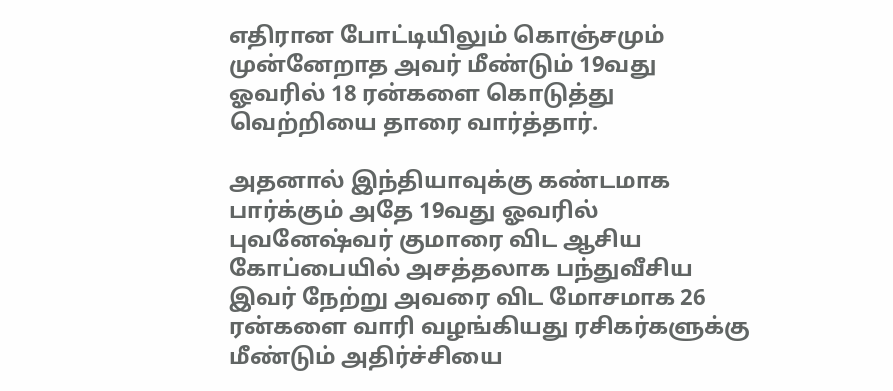எதிரான போட்டியிலும் கொஞ்சமும் முன்னேறாத அவர் மீண்டும் 19வது ஓவரில் 18 ரன்களை கொடுத்து வெற்றியை தாரை வார்த்தார்.

அதனால் இந்தியாவுக்கு கண்டமாக பார்க்கும் அதே 19வது ஓவரில் புவனேஷ்வர் குமாரை விட ஆசிய கோப்பையில் அசத்தலாக பந்துவீசிய இவர் நேற்று அவரை விட மோசமாக 26 ரன்களை வாரி வழங்கியது ரசிகர்களுக்கு மீண்டும் அதிர்ச்சியை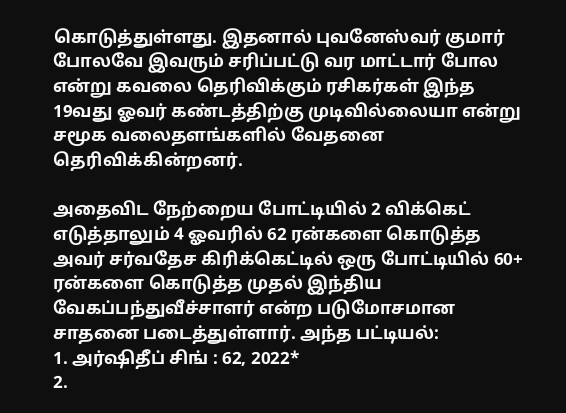கொடுத்துள்ளது. இதனால் புவனேஸ்வர் குமார் போலவே இவரும் சரிப்பட்டு வர மாட்டார் போல என்று கவலை தெரிவிக்கும் ரசிகர்கள் இந்த 19வது ஓவர் கண்டத்திற்கு முடிவில்லையா என்று சமூக வலைதளங்களில் வேதனை தெரிவிக்கின்றனர்.

அதைவிட நேற்றைய போட்டியில் 2 விக்கெட் எடுத்தாலும் 4 ஓவரில் 62 ரன்களை கொடுத்த அவர் சர்வதேச கிரிக்கெட்டில் ஒரு போட்டியில் 60+ ரன்களை கொடுத்த முதல் இந்திய வேகப்பந்துவீச்சாளர் என்ற படுமோசமான சாதனை படைத்துள்ளார். அந்த பட்டியல்:
1. அர்ஷிதீப் சிங் : 62, 2022*
2.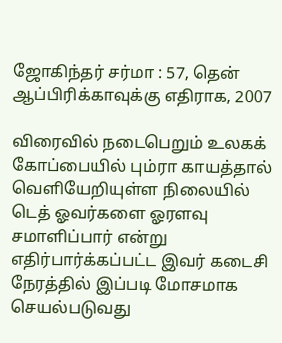ஜோகிந்தர் சர்மா : 57, தென் ஆப்பிரிக்காவுக்கு எதிராக, 2007

விரைவில் நடைபெறும் உலகக் கோப்பையில் பும்ரா காயத்தால் வெளியேறியுள்ள நிலையில் டெத் ஓவர்களை ஓரளவு சமாளிப்பார் என்று எதிர்பார்க்கப்பட்ட இவர் கடைசி நேரத்தில் இப்படி மோசமாக செயல்படுவது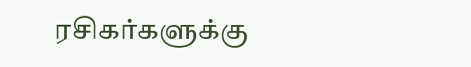ரசிகர்களுக்கு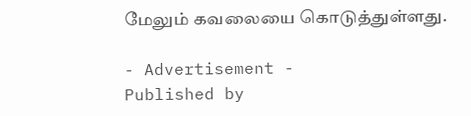மேலும் கவலையை கொடுத்துள்ளது.

- Advertisement -
Published by